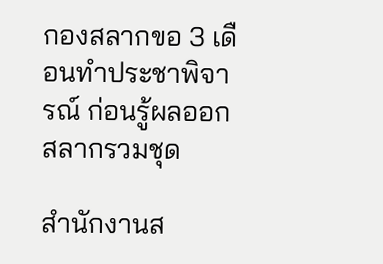กองสลากขอ 3 เดือนทำประชาพิจารณ์ ก่อนรู้ผลออกสลากรวมชุด

สำนักงานส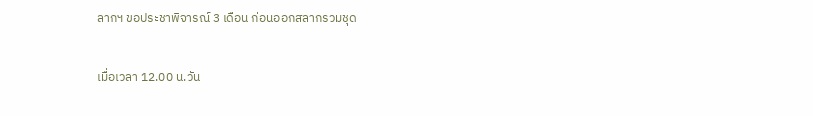ลากฯ ขอประชาพิจารณ์ 3 เดือน ก่อนออกสลากรวมชุด

เมื่อเวลา 12.00 น.วัน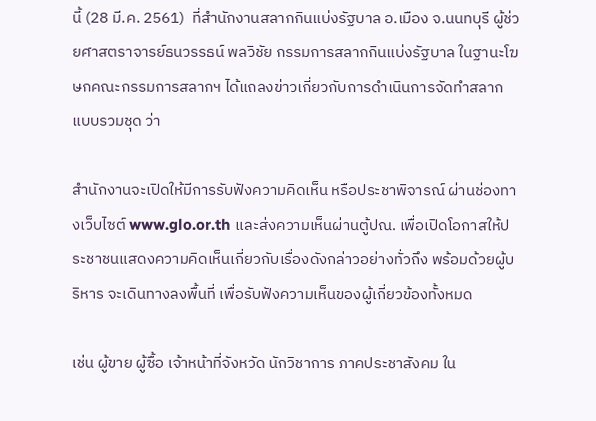นี้ (28 มี.ค. 2561)  ที่สำนักงานสลากกินแบ่งรัฐบาล อ.เมือง จ.นนทบุรี ผู้ช่วยศาสตราจารย์ธนวรรธน์ พลวิชัย กรรมการสลากกินแบ่งรัฐบาล ในฐานะโฆษกคณะกรรมการสลากฯ ได้แถลงข่าวเกี่ยวกับการดำเนินการจัดทำสลากแบบรวมชุด ว่า

สำนักงานจะเปิดให้มีการรับฟังความคิดเห็น หรือประชาพิจารณ์ ผ่านช่องทางเว็บไซต์ www.glo.or.th และส่งความเห็นผ่านตู้ปณ. เพื่อเปิดโอกาสให้ประชาชนแสดงความคิดเห็นเกี่ยวกับเรื่องดังกล่าวอย่างทั่วถึง พร้อมด้วยผู้บริหาร จะเดินทางลงพื้นที่ เพื่อรับฟังความเห็นของผู้เกี่ยวข้องทั้งหมด

เช่น ผู้ขาย ผู้ซื้อ เจ้าหน้าที่จังหวัด นักวิชาการ ภาคประชาสังคม ใน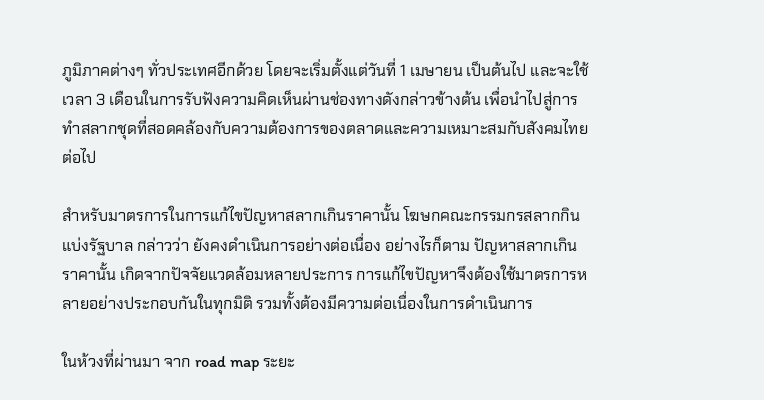ภูมิภาคต่างๆ ทั่วประเทศอีกด้วย โดยจะเริ่มตั้งแต่วันที่ 1 เมษายน เป็นต้นไป และจะใช้เวลา 3 เดือนในการรับฟังความคิดเห็นผ่านช่องทางดังกล่าวข้างต้น เพื่อนำไปสู่การทำสลากชุดที่สอดคล้องกับความต้องการของตลาดและความเหมาะสมกับสังคมไทยต่อไป

สำหรับมาตรการในการแก้ไขปัญหาสลากเกินราคานั้น โฆษกคณะกรรมกรสลากกินแบ่งรัฐบาล กล่าวว่า ยังคงดำเนินการอย่างต่อเนื่อง อย่างไรก็ตาม ปัญหาสลากเกินราคานั้น เกิดจากปัจจัยแวดล้อมหลายประการ การแก้ไขปัญหาจึงต้องใช้มาตรการหลายอย่างประกอบกันในทุกมิติ รวมทั้งต้องมีความต่อเนื่องในการดำเนินการ

ในห้วงที่ผ่านมา จาก road map ระยะ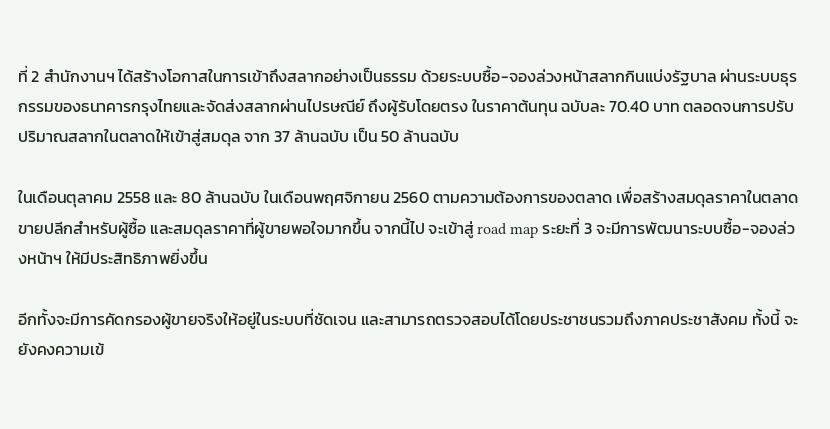ที่ 2 สำนักงานฯ ได้สร้างโอกาสในการเข้าถึงสลากอย่างเป็นธรรม ด้วยระบบซื้อ-จองล่วงหน้าสลากกินแบ่งรัฐบาล ผ่านระบบธุรกรรมของธนาคารกรุงไทยและจัดส่งสลากผ่านไปรษณีย์ ถึงผู้รับโดยตรง ในราคาต้นทุน ฉบับละ 70.40 บาท ตลอดจนการปรับปริมาณสลากในตลาดให้เข้าสู่สมดุล จาก 37 ล้านฉบับ เป็น 50 ล้านฉบับ

ในเดือนตุลาคม 2558 และ 80 ล้านฉบับ ในเดือนพฤศจิกายน 2560 ตามความต้องการของตลาด เพื่อสร้างสมดุลราคาในตลาดขายปลีกสำหรับผู้ซื้อ และสมดุลราคาที่ผู้ขายพอใจมากขึ้น จากนี้ไป จะเข้าสู่ road map ระยะที่ 3 จะมีการพัฒนาระบบซื้อ-จองล่วงหน้าฯ ให้มีประสิทธิภาพยิ่งขึ้น

อีกทั้งจะมีการคัดกรองผู้ขายจริงให้อยู่ในระบบที่ชัดเจน และสามารถตรวจสอบได้โดยประชาชนรวมถึงภาคประชาสังคม ทั้งนี้ จะยังคงความเข้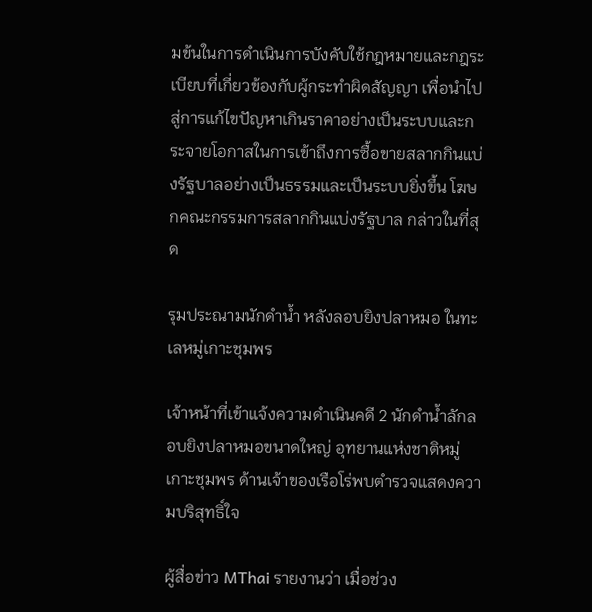มข้นในการดำเนินการบังคับใช้กฎหมายและกฎระเบียบที่เกี่ยวข้องกับผู้กระทำผิดสัญญา เพื่อนำไปสู่การแก้ไขปัญหาเกินราคาอย่างเป็นระบบและกระจายโอกาสในการเข้าถึงการซื้อขายสลากกินแบ่งรัฐบาลอย่างเป็นธรรมและเป็นระบบยิ่งขึ้น โฆษกคณะกรรมการสลากกินแบ่งรัฐบาล กล่าวในที่สุด

รุมประณามนักดำน้ำ หลังลอบยิงปลาหมอ ในทะเลหมู่เกาะชุมพร

เจ้าหน้าที่เข้าแจ้งความดำเนินคดี 2 นักดำน้ำลักลอบยิงปลาหมอขนาดใหญ่ อุทยานแห่งชาติหมู่เกาะชุมพร ด้านเจ้าของเรือโร่พบตำรวจแสดงความบริสุทธิ์ใจ

ผู้สื่อข่าว MThai รายงานว่า เมื่อช่วง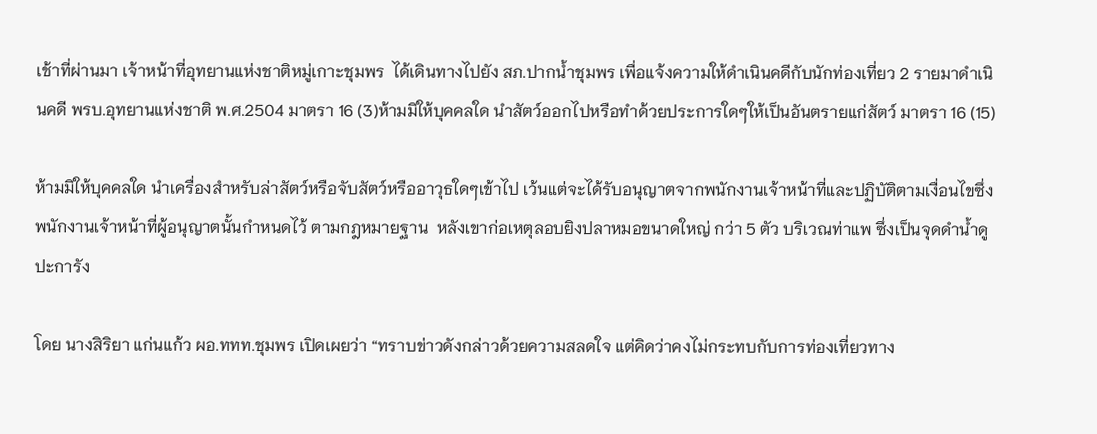เช้าที่ผ่านมา เจ้าหน้าที่อุทยานแห่งชาติหมู่เกาะชุมพร  ได้เดินทางไปยัง สภ.ปากน้ำชุมพร เพื่อแจ้งความให้ดำเนินคดีกับนักท่องเที่ยว 2 รายมาดำเนินคดี พรบ.อุทยานแห่งชาติ พ.ศ.2504 มาตรา 16 (3)ห้ามมิให้บุคคลใด นำสัตว์ออกไปหรือทำด้วยประการใดๆให้เป็นอันตรายแก่สัตว์ มาตรา 16 (15)

ห้ามมิให้บุคคลใด นำเครื่องสำหรับล่าสัตว์หรือจับสัตว์หรืออาวุธใดๆเข้าไป เว้นแต่จะได้รับอนุญาตจากพนักงานเจ้าหน้าที่และปฏิบัติตามเงื่อนไขซึ่งพนักงานเจ้าหน้าที่ผู้อนุญาตนั้นกำหนดไว้ ตามกฎหมายฐาน  หลังเขาก่อเหตุลอบยิงปลาหมอขนาดใหญ่ กว่า 5 ตัว บริเวณท่าแพ ซึ่งเป็นจุดดำน้ำดูปะการัง

โดย นางสิริยา แก่นแก้ว ผอ.ททท.ชุมพร เปิดเผยว่า “ทราบข่าวดังกล่าวด้วยความสลดใจ แต่คิดว่าคงไม่กระทบกับการท่องเที่ยวทาง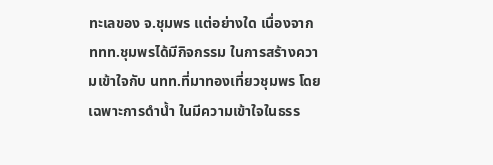ทะเลของ จ.ชุมพร แต่อย่างใด เนื่องจาก ททท.ชุมพรได้มีกิจกรรม ในการสร้างความเข้าใจกับ นทท.ที่มาทองเที่ยวชุมพร โดยเฉพาะการดำน้ำ ในมีความเข้าใจในธรร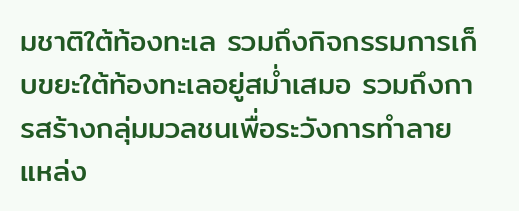มชาติใต้ท้องทะเล รวมถึงกิจกรรมการเก็บขยะใต้ท้องทะเลอยู่สม่ำเสมอ รวมถึงการสร้างกลุ่มมวลชนเพื่อระวังการทำลายแหล่ง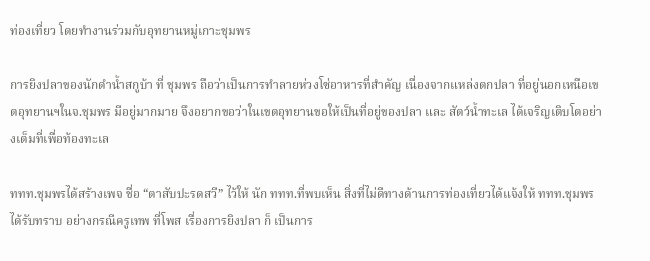ท่องเที่ยว โดยทำงานร่วมกับอุทยานหมู่เกาะชุมพร

การยิงปลาของนักดำน้ำสกูบ้า ที่ ชุมพร ถือว่าเป็นการทำลายห่วงโซ่อาหารที่สำคัญ เนื่องจากแหล่งตกปลา ที่อยู่นอกเหนือเขตอุทยานฯในจ.ชุมพร มีอยู่มากมาย จึงอยากขอว่าในเขตอุทยานขอให้เป็นที่อยู่ของปลา และ สัตว์น้ำทะเล ได้เจริญเติบโตอย่างเต็มที่เพื่อท้องทะเล

ททท.ชุมพรได้สร้างเพจ ชื่อ “ตาสับปะรดสวี” ไว้ให้ นัก ททท.ที่พบเห็น สิ่งที่ไม่ดีทางด้านการท่องเที่ยวได้แจ้งให้ ททท.ชุมพรได้รับทราบ อย่างกรณีครูเทพ ที่โพส เรื่องการยิงปลา ก็ เป็นการ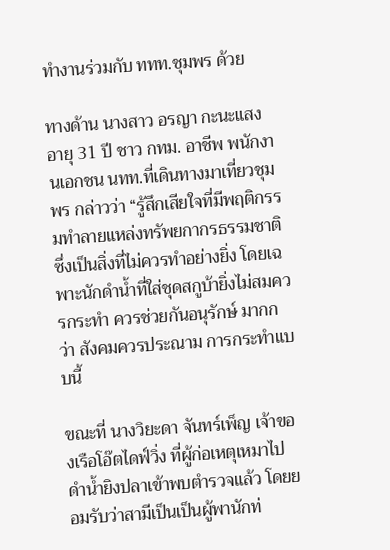ทำงานร่วมกับ ททท.ชุมพร ด้วย

ทางด้าน นางสาว อรญา กะนะแสง อายุ 31 ปี ชาว กทม. อาชีพ พนักงานเอกชน นทท.ที่เดินทางมาเที่ยวชุมพร กล่าวว่า “รู้สึกเสียใจที่มีพฤติกรรมทำลายแหล่งทรัพยกากรธรรมชาติ ซึ่งเป็นสิ่งที่ไม่ควรทำอย่างยิ่ง โดยเฉพาะนักดำน้ำที่ใส่ชุดสกูบ้ายิ่งไม่สมควรกระทำ ควรช่วยกันอนุรักษ์ มากกว่า สังคมควรประณาม การกระทำแบบนี้

ขณะที่ นางวิยะดา จันทร์เพ็ญ เจ้าของเรือโอ๊ตไดฟ์วิ่ง ที่ผู้ก่อเหตุเหมาไปดำน้ำยิงปลาเข้าพบตำรวจแล้ว โดยยอมรับว่าสามีเป็นเป็นผู้พานักท่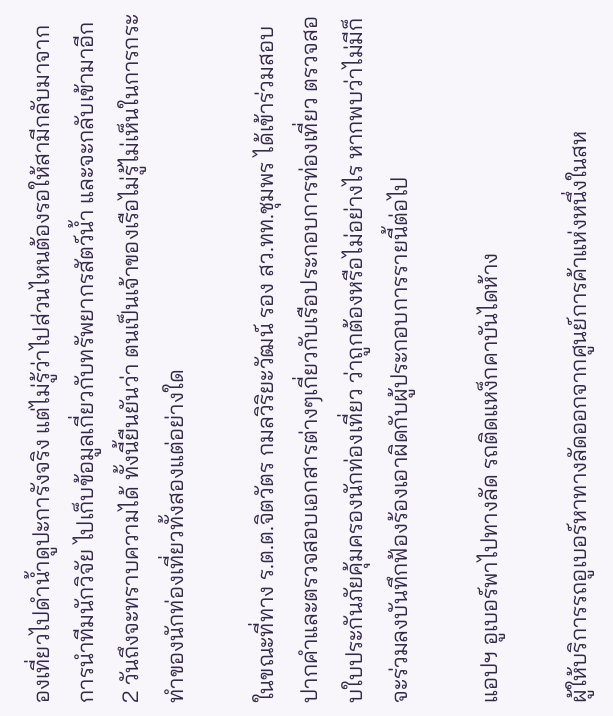องเที่ยวไปดำน้ำดูปะการังจริง แต่ไม่รู้ว่าไปส่วนไหนต้องรอให้สามีกลับมาจากการนำทีมนักวิจัย ไปเก็บข้อมูลเกี่ยวกับทรัพยากรสัตว์น้ำ และจะกลับเข้ามาอีก 2 วันถึงจะทราบความได้ ทั้งนี้ยืนยันว่า ตนเป็นเจ้าของเรือไม่รู้ไม่เห็นในการกระทำของนักท่องเที่ยวทั้งสองแต่อย่างใด

ในขณะที่ทาง ร.ต.ต.จิตวัตร กมลวิริยะวัฒน์ รอง สว.ทท.ชุมพร ได้เข้าร่วมสอบปากคำและตรวจสอบเอกสารต่างๆเกี่ยวกับเรือประกอบการท่องเที่ยว ตรวจสอบใบประกันภัยคุ้มครองนักท่องเที่ยว ว่าถูกต้องหรือไม่อย่างไร หากพบว่าไม่มีก็จะร่วมลงบันทึกฟ้องร้องเอาผิดกับผู้ประกอบการรายนี้ต่อไป

แอปฯ อูเบอร์พาไปทางลัด รถติดแหง็กคาบันไดห้าง

ผู้ให้บริการรถอูเบอร์หาทางลัดออกจากศูนย์การค้าแห่งหนึ่งในสห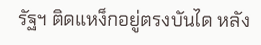รัฐฯ ติดแหง็กอยู่ตรงบันได หลัง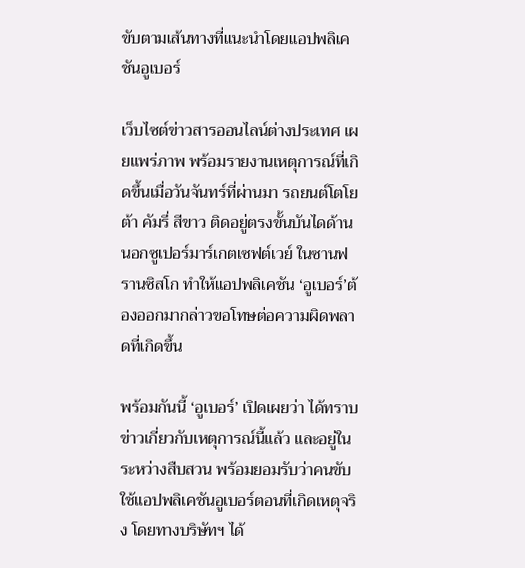ขับตามเส้นทางที่แนะนำโดยแอปพลิเคชันอูเบอร์

เว็บไซต์ข่าวสารออนไลน์ต่างประเทศ เผยแพร่ภาพ พร้อมรายงานเหตุการณ์ที่เกิดขึ้นเมื่อวันจันทร์ที่ผ่านมา รถยนต์โตโยต้า คัมรี่ สีขาว ติดอยู่ตรงขั้นบันไดด้านนอกซูเปอร์มาร์เกตเซฟต์เวย์ ในซานฟรานซิสโก ทำให้แอปพลิเคชัน ‘อูเบอร์’ต้องออกมากล่าวขอโทษต่อความผิดพลาดที่เกิดขึ้น

พร้อมกันนี้ ‘อูเบอร์’ เปิดเผยว่า ได้ทราบข่าวเกี่ยวกับเหตุการณ์นี้แล้ว และอยู่ในระหว่างสืบสวน พร้อมยอมรับว่าคนขับใช้แอปพลิเคชันอูเบอร์ตอนที่เกิดเหตุจริง โดยทางบริษัทฯ ได้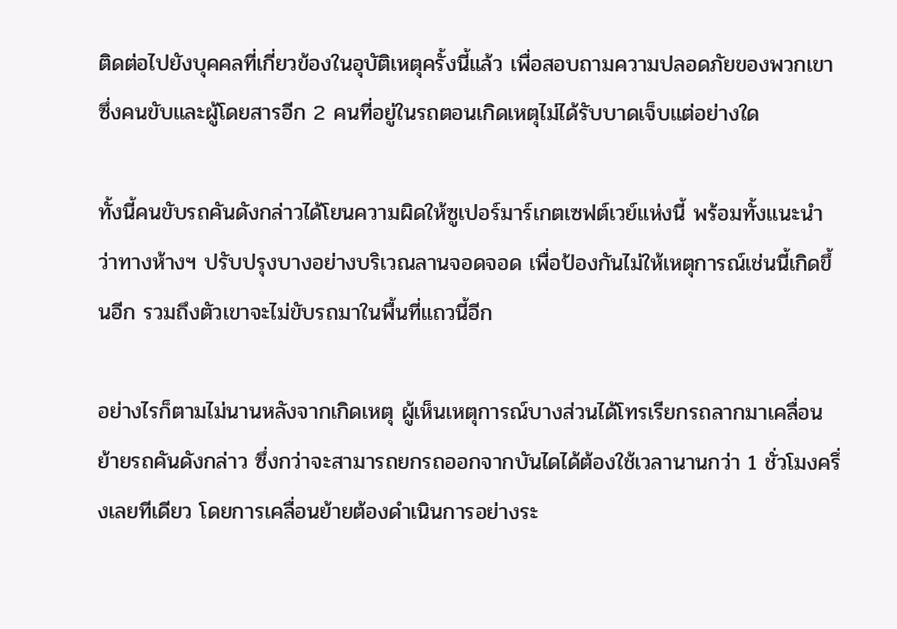ติดต่อไปยังบุคคลที่เกี่ยวข้องในอุบัติเหตุครั้งนี้แล้ว เพื่อสอบถามความปลอดภัยของพวกเขา ซึ่งคนขับและผู้โดยสารอีก 2 คนที่อยู่ในรถตอนเกิดเหตุไม่ได้รับบาดเจ็บแต่อย่างใด

ทั้งนี้คนขับรถคันดังกล่าวได้โยนความผิดให้ซูเปอร์มาร์เกตเซฟต์เวย์แห่งนี้ พร้อมทั้งแนะนำว่าทางห้างฯ ปรับปรุงบางอย่างบริเวณลานจอดจอด เพื่อป้องกันไม่ให้เหตุการณ์เช่นนี้เกิดขึ้นอีก รวมถึงตัวเขาจะไม่ขับรถมาในพื้นที่แถวนี้อีก

อย่างไรก็ตามไม่นานหลังจากเกิดเหตุ ผู้เห็นเหตุการณ์บางส่วนได้โทรเรียกรถลากมาเคลื่อนย้ายรถคันดังกล่าว ซึ่งกว่าจะสามารถยกรถออกจากบันไดได้ต้องใช้เวลานานกว่า 1 ชั่วโมงครึ่งเลยทีเดียว โดยการเคลื่อนย้ายต้องดำเนินการอย่างระ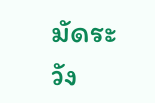มัดระวัง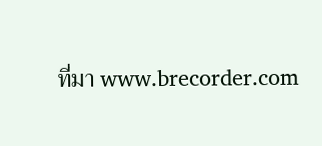ที่มา www.brecorder.com